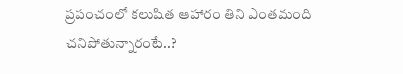ప్రపంచంలో కలుషిత ఆహారం తిని ఎంతమంది చనిపోతున్నారంటే..?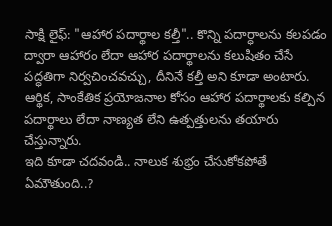సాక్షి లైఫ్: "ఆహార పదార్థాల కల్తీ".. కొన్ని పదార్ధాలను కలపడం ద్వారా ఆహారం లేదా ఆహార పదార్థాలను కలుషితం చేసే పద్ధతిగా నిర్వచించవచ్చు, దీనినే కల్తీ అని కూడా అంటారు. ఆర్థిక, సాంకేతిక ప్రయోజనాల కోసం ఆహార పదార్థాలకు కల్పిన పదార్థాలు లేదా నాణ్యత లేని ఉత్పత్తులను తయారు చేస్తున్నారు.
ఇది కూడా చదవండి.. నాలుక శుభ్రం చేసుకోకపోతే ఏమౌతుంది..?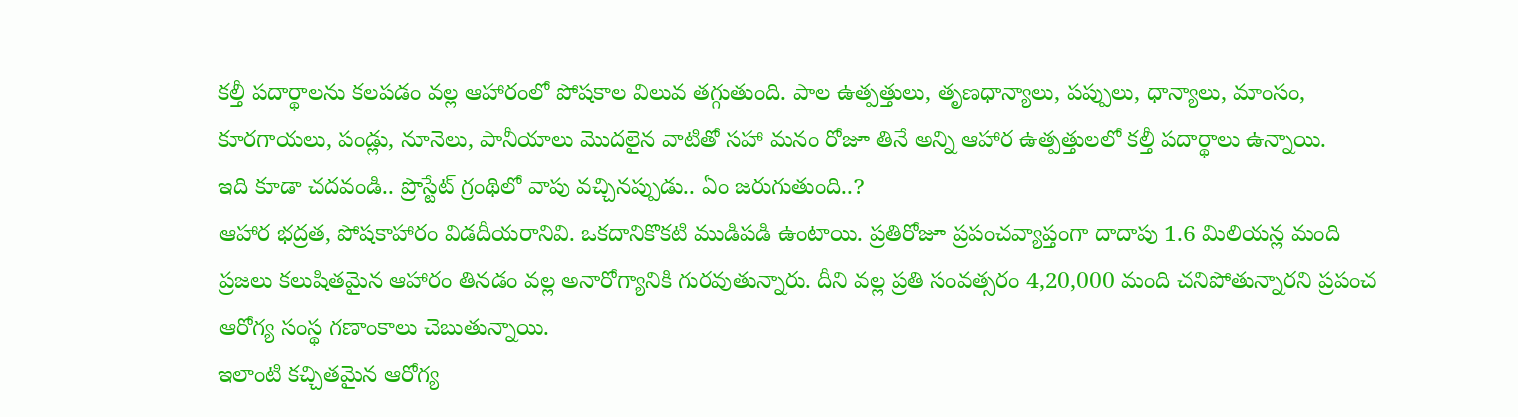కల్తీ పదార్థాలను కలపడం వల్ల ఆహారంలో పోషకాల విలువ తగ్గుతుంది. పాల ఉత్పత్తులు, తృణధాన్యాలు, పప్పులు, ధాన్యాలు, మాంసం, కూరగాయలు, పండ్లు, నూనెలు, పానీయాలు మొదలైన వాటితో సహా మనం రోజూ తినే అన్ని ఆహార ఉత్పత్తులలో కల్తీ పదార్థాలు ఉన్నాయి.
ఇది కూడా చదవండి.. ప్రొస్టేట్ గ్రంథిలో వాపు వచ్చినప్పుడు.. ఏం జరుగుతుంది..?
ఆహార భద్రత, పోషకాహారం విడదీయరానివి. ఒకదానికొకటి ముడిపడి ఉంటాయి. ప్రతిరోజూ ప్రపంచవ్యాప్తంగా దాదాపు 1.6 మిలియన్ల మంది ప్రజలు కలుషితమైన ఆహారం తినడం వల్ల అనారోగ్యానికి గురవుతున్నారు. దీని వల్ల ప్రతి సంవత్సరం 4,20,000 మంది చనిపోతున్నారని ప్రపంచ ఆరోగ్య సంస్థ గణాంకాలు చెబుతున్నాయి.
ఇలాంటి కచ్చితమైన ఆరోగ్య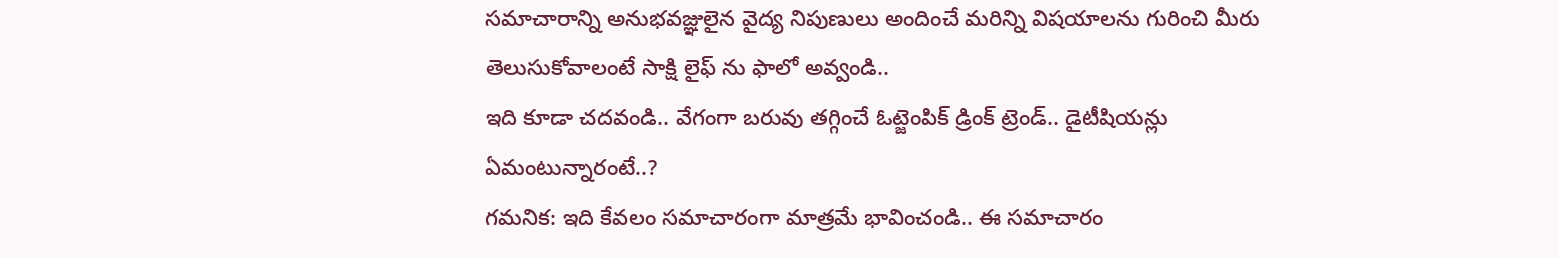సమాచారాన్ని అనుభవజ్ఞులైన వైద్య నిపుణులు అందించే మరిన్ని విషయాలను గురించి మీరు తెలుసుకోవాలంటే సాక్షి లైఫ్ ను ఫాలో అవ్వండి..
ఇది కూడా చదవండి.. వేగంగా బరువు తగ్గించే ఓట్జెంపిక్ డ్రింక్ ట్రెండ్.. డైటీషియన్లు ఏమంటున్నారంటే..?
గమనిక: ఇది కేవలం సమాచారంగా మాత్రమే భావించండి.. ఈ సమాచారం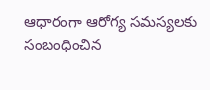ఆధారంగా ఆరోగ్య సమస్యలకు సంబంధించిన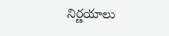నిర్ణయాలు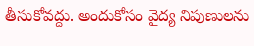తీసుకోవద్దు. అందుకోసం వైద్య నిపుణులను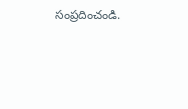సంప్రదించండి.